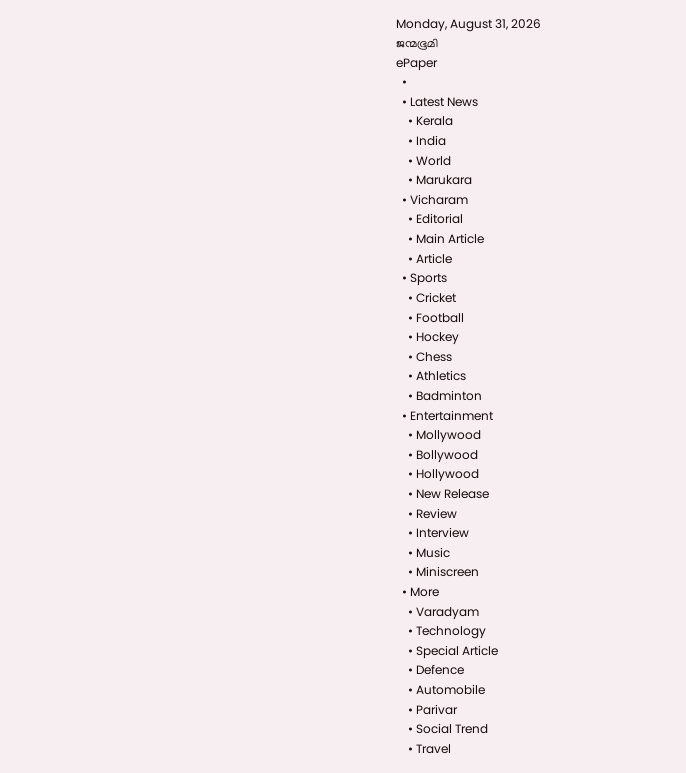Monday, August 31, 2026
ജന്മഭൂമി
ePaper
  •
  • Latest News
    • Kerala
    • India
    • World
    • Marukara
  • Vicharam
    • Editorial
    • Main Article
    • Article
  • Sports
    • Cricket
    • Football
    • Hockey
    • Chess
    • Athletics
    • Badminton
  • Entertainment
    • Mollywood
    • Bollywood
    • Hollywood
    • New Release
    • Review
    • Interview
    • Music
    • Miniscreen
  • More
    • Varadyam
    • Technology
    • Special Article
    • Defence
    • Automobile
    • Parivar
    • Social Trend
    • Travel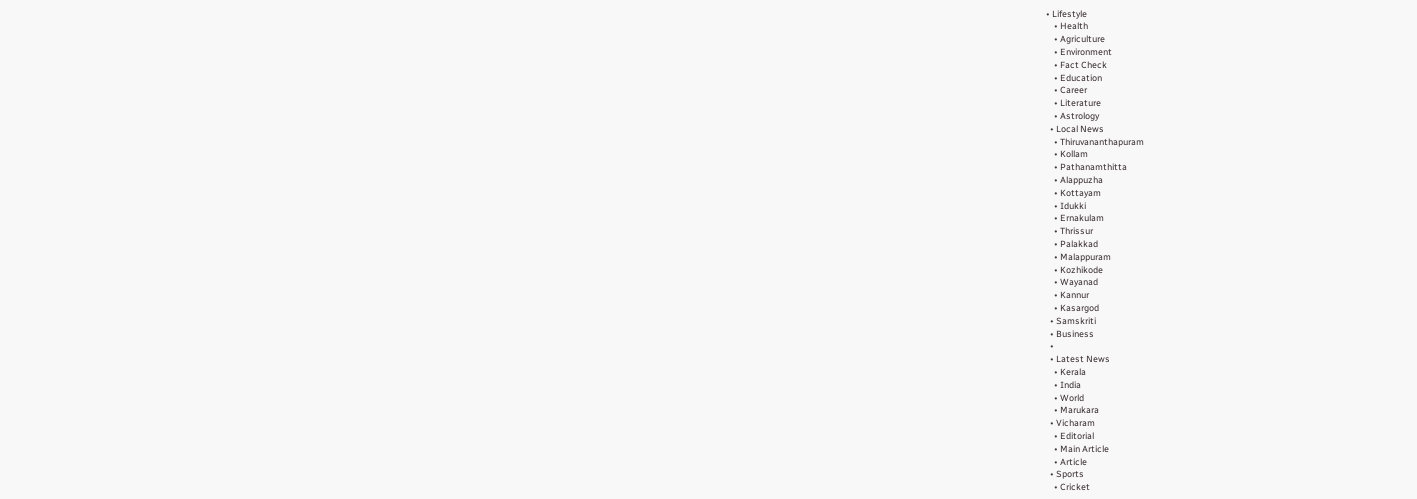• Lifestyle
    • Health
    • Agriculture
    • Environment
    • Fact Check
    • Education
    • Career
    • Literature
    • Astrology
  • Local News
    • Thiruvananthapuram
    • Kollam
    • Pathanamthitta
    • Alappuzha
    • Kottayam
    • Idukki
    • Ernakulam
    • Thrissur
    • Palakkad
    • Malappuram
    • Kozhikode
    • Wayanad
    • Kannur
    • Kasargod
  • Samskriti
  • Business
  •
  • Latest News
    • Kerala
    • India
    • World
    • Marukara
  • Vicharam
    • Editorial
    • Main Article
    • Article
  • Sports
    • Cricket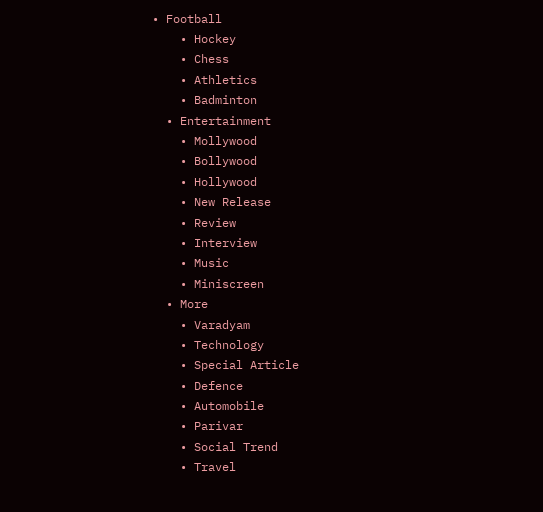• Football
    • Hockey
    • Chess
    • Athletics
    • Badminton
  • Entertainment
    • Mollywood
    • Bollywood
    • Hollywood
    • New Release
    • Review
    • Interview
    • Music
    • Miniscreen
  • More
    • Varadyam
    • Technology
    • Special Article
    • Defence
    • Automobile
    • Parivar
    • Social Trend
    • Travel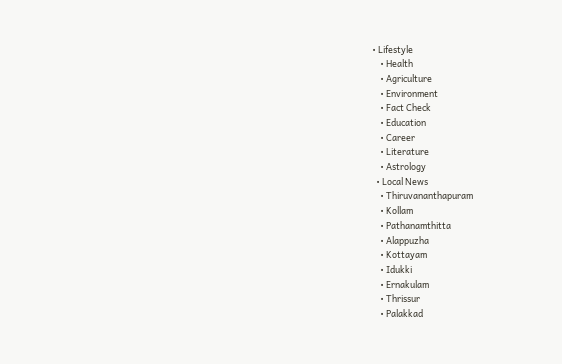• Lifestyle
    • Health
    • Agriculture
    • Environment
    • Fact Check
    • Education
    • Career
    • Literature
    • Astrology
  • Local News
    • Thiruvananthapuram
    • Kollam
    • Pathanamthitta
    • Alappuzha
    • Kottayam
    • Idukki
    • Ernakulam
    • Thrissur
    • Palakkad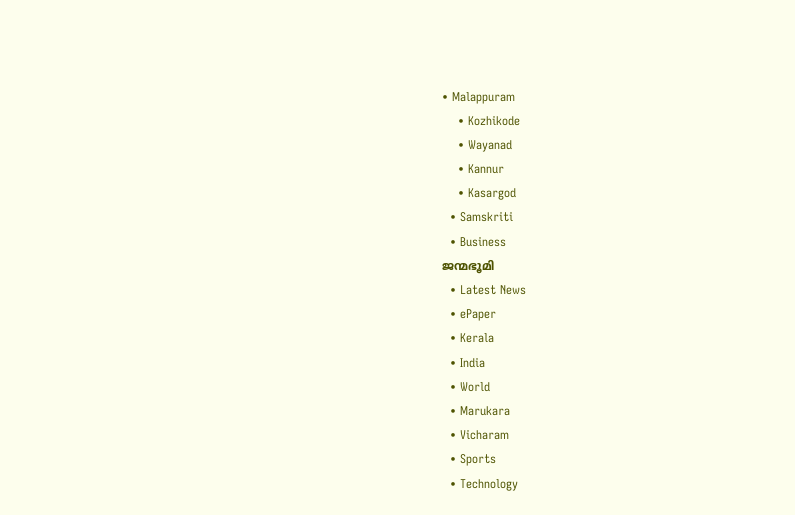• Malappuram
    • Kozhikode
    • Wayanad
    • Kannur
    • Kasargod
  • Samskriti
  • Business
ജന്മഭൂമി
  • Latest News
  • ePaper
  • Kerala
  • India
  • World
  • Marukara
  • Vicharam
  • Sports
  • Technology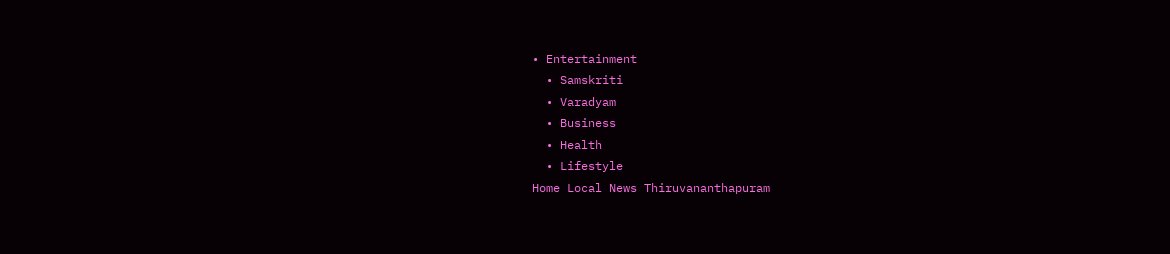• Entertainment
  • Samskriti
  • Varadyam
  • Business
  • Health
  • Lifestyle
Home Local News Thiruvananthapuram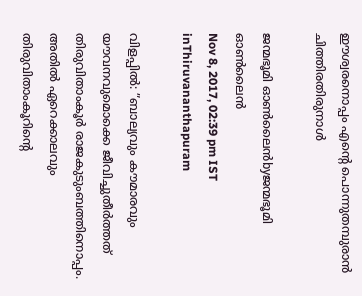ഈശ്വരനൊപ്പം എന്റെ പൊന്നുതമ്പുരാന്‍ ചിത്തിരതിരുനാള്‍

ജന്മഭൂമി ഓണ്‍ലൈന്‍byജന്മഭൂമി ഓണ്‍ലൈന്‍
Nov 8, 2017, 02:39 pm IST
inThiruvananthapuram

വിളപ്പില്‍: ”ബാല്യവും കൗമാരവും യൗവനവുമൊക്കെ ജീവിച്ചുതീര്‍ത്തത് തിരുവിതാംകൂര്‍ രാജകുടുംബത്തിനൊപ്പം. അതില്‍ ഏറെക്കാലവും തിരുവിതാംകൂറിന്റെ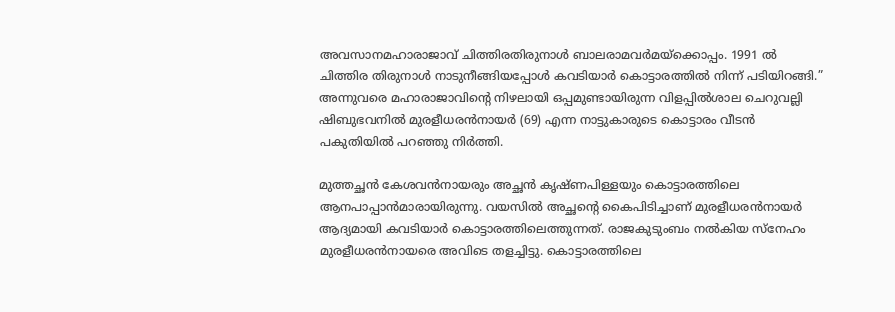അവസാനമഹാരാജാവ് ചിത്തിരതിരുനാള്‍ ബാലരാമവര്‍മയ്‌ക്കൊപ്പം. 1991 ല്‍ ചിത്തിര തിരുനാള്‍ നാടുനീങ്ങിയപ്പോള്‍ കവടിയാര്‍ കൊട്ടാരത്തില്‍ നിന്ന് പടിയിറങ്ങി.” അന്നുവരെ മഹാരാജാവിന്റെ നിഴലായി ഒപ്പമുണ്ടായിരുന്ന വിളപ്പില്‍ശാല ചെറുവല്ലി ഷിബുഭവനില്‍ മുരളീധരന്‍നായര്‍ (69) എന്ന നാട്ടുകാരുടെ കൊട്ടാരം വീടന്‍ പകുതിയില്‍ പറഞ്ഞു നിര്‍ത്തി.

മുത്തച്ഛന്‍ കേശവന്‍നായരും അച്ഛന്‍ കൃഷ്ണപിള്ളയും കൊട്ടാരത്തിലെ ആനപാപ്പാന്‍മാരായിരുന്നു. വയസില്‍ അച്ഛന്റെ കൈപിടിച്ചാണ് മുരളീധരന്‍നായര്‍ ആദ്യമായി കവടിയാര്‍ കൊട്ടാരത്തിലെത്തുന്നത്. രാജകുടുംബം നല്‍കിയ സ്‌നേഹം മുരളീധരന്‍നായരെ അവിടെ തളച്ചിട്ടു. കൊട്ടാരത്തിലെ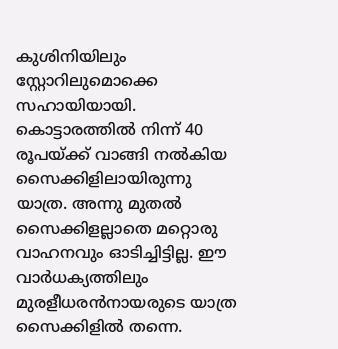കുശിനിയിലും സ്റ്റോറിലുമൊക്കെ സഹായിയായി. കൊട്ടാരത്തില്‍ നിന്ന് 40 രൂപയ്‌ക്ക് വാങ്ങി നല്‍കിയ സൈക്കിളിലായിരുന്നു യാത്ര. അന്നു മുതല്‍ സൈക്കിളല്ലാതെ മറ്റൊരു വാഹനവും ഓടിച്ചിട്ടില്ല. ഈ വാര്‍ധക്യത്തിലും മുരളീധരന്‍നായരുടെ യാത്ര സൈക്കിളില്‍ തന്നെ.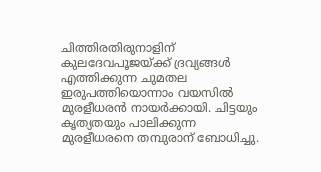ചിത്തിരതിരുനാളിന് കുലദേവപൂജയ്‌ക്ക് ദ്രവ്യങ്ങള്‍ എത്തിക്കുന്ന ചുമതല ഇരുപത്തിയൊന്നാം വയസില്‍ മുരളീധരന്‍ നായര്‍ക്കായി. ചിട്ടയും കൃത്യതയും പാലിക്കുന്ന മുരളീധരനെ തമ്പുരാന് ബോധിച്ചു.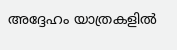അദ്ദേഹം യാത്രകളില്‍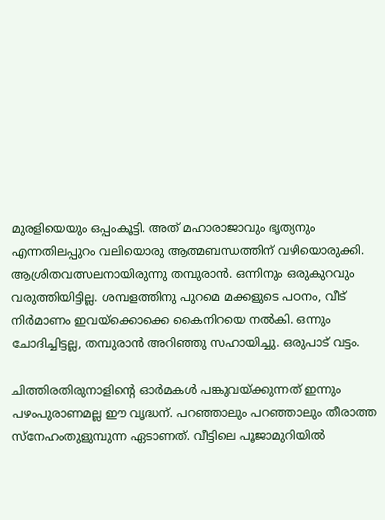മുരളിയെയും ഒപ്പംകൂട്ടി. അത് മഹാരാജാവും ഭൃത്യനും എന്നതിലപ്പുറം വലിയൊരു ആത്മബന്ധത്തിന് വഴിയൊരുക്കി. ആശ്രിതവത്സലനായിരുന്നു തമ്പുരാന്‍. ഒന്നിനും ഒരുകുറവും വരുത്തിയിട്ടില്ല. ശമ്പളത്തിനു പുറമെ മക്കളുടെ പഠനം, വീട് നിര്‍മാണം ഇവയ്‌ക്കൊക്കെ കൈനിറയെ നല്‍കി. ഒന്നും ചോദിച്ചിട്ടല്ല, തമ്പുരാന്‍ അറിഞ്ഞു സഹായിച്ചു. ഒരുപാട് വട്ടം.

ചിത്തിരതിരുനാളിന്റെ ഓര്‍മകള്‍ പങ്കുവയ്‌ക്കുന്നത് ഇന്നും പഴംപുരാണമല്ല ഈ വൃദ്ധന്. പറഞ്ഞാലും പറഞ്ഞാലും തീരാത്ത സ്‌നേഹംതുളുമ്പുന്ന ഏടാണത്. വീട്ടിലെ പൂജാമുറിയില്‍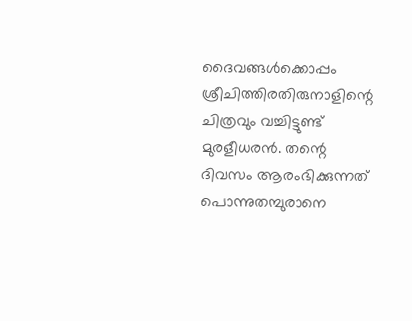ദൈവങ്ങള്‍ക്കൊപ്പം ശ്രീചിത്തിരതിരുനാളിന്റെ ചിത്രവും വച്ചിട്ടുണ്ട് മുരളീധരന്‍. തന്റെ ദിവസം ആരംഭിക്കുന്നത് പൊന്നുതമ്പുരാനെ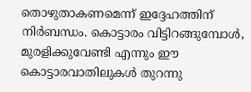തൊഴുതാകണമെന്ന് ഇദ്ദേഹത്തിന് നിര്‍ബന്ധം. കൊട്ടാരം വിട്ടിറങ്ങുമ്പോള്‍, മുരളിക്കുവേണ്ടി എന്നും ഈ കൊട്ടാരവാതിലുകള്‍ തുറന്നു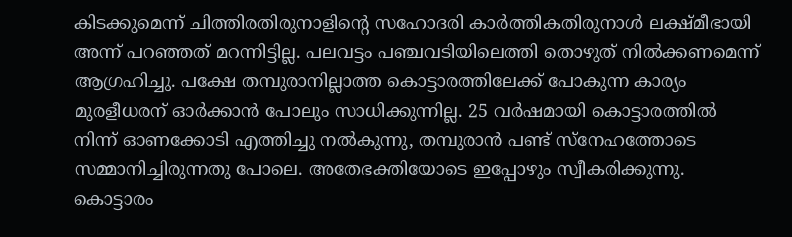കിടക്കുമെന്ന് ചിത്തിരതിരുനാളിന്റെ സഹോദരി കാര്‍ത്തികതിരുനാള്‍ ലക്ഷ്മീഭായി അന്ന് പറഞ്ഞത് മറന്നിട്ടില്ല. പലവട്ടം പഞ്ചവടിയിലെത്തി തൊഴുത് നില്‍ക്കണമെന്ന് ആഗ്രഹിച്ചു. പക്ഷേ തമ്പുരാനില്ലാത്ത കൊട്ടാരത്തിലേക്ക് പോകുന്ന കാര്യം മുരളീധരന് ഓര്‍ക്കാന്‍ പോലും സാധിക്കുന്നില്ല. 25 വര്‍ഷമായി കൊട്ടാരത്തില്‍ നിന്ന് ഓണക്കോടി എത്തിച്ചു നല്‍കുന്നു, തമ്പുരാന്‍ പണ്ട് സ്‌നേഹത്തോടെ സമ്മാനിച്ചിരുന്നതു പോലെ. അതേഭക്തിയോടെ ഇപ്പോഴും സ്വീകരിക്കുന്നു. കൊട്ടാരം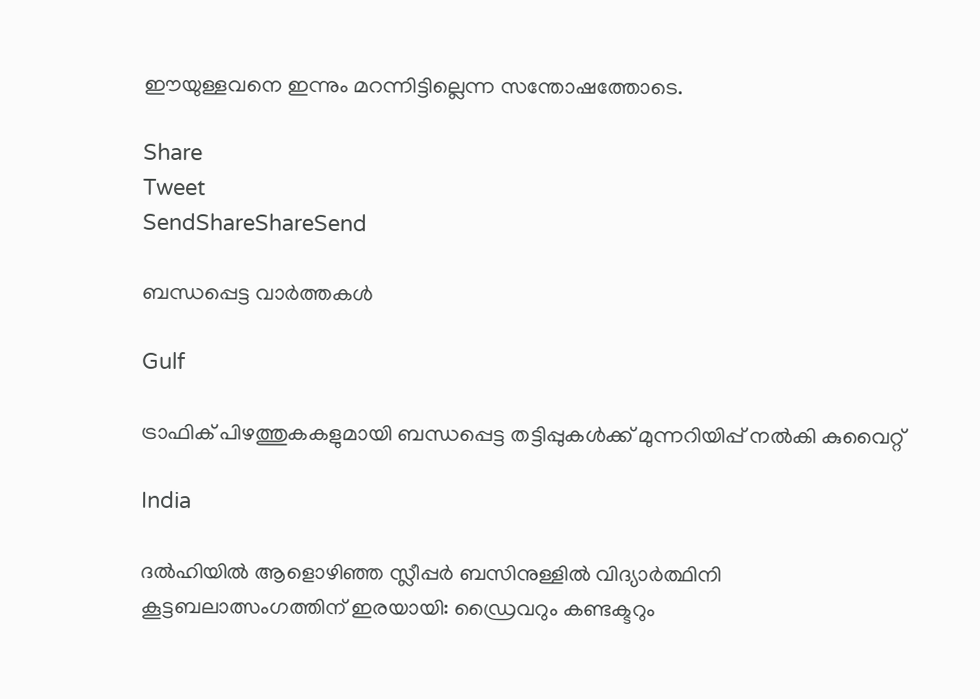ഈയുള്ളവനെ ഇന്നും മറന്നിട്ടില്ലെന്ന സന്തോഷത്തോടെ.

Share
Tweet
SendShareShareSend

ബന്ധപ്പെട്ട വാര്‍ത്തകള്‍

Gulf

ട്രാഫിക് പിഴത്തുകകളുമായി ബന്ധപ്പെട്ട തട്ടിപ്പുകൾക്ക് മുന്നറിയിപ്പ് നൽകി കുവൈറ്റ്

India

ദൽഹിയിൽ ആളൊഴിഞ്ഞ സ്ലീപ്പർ ബസിനുള്ളിൽ വിദ്യാർത്ഥിനി കൂട്ടബലാത്സംഗത്തിന് ഇരയായി: ഡ്രൈവറും കണ്ടക്ടറും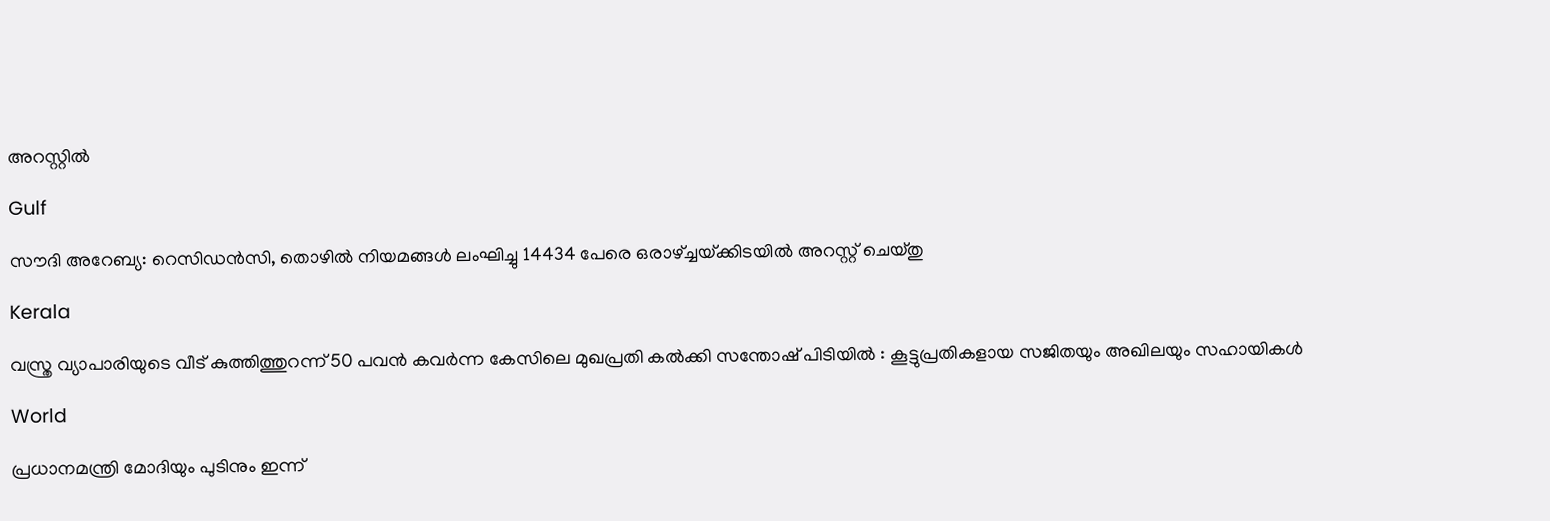അറസ്റ്റിൽ

Gulf

സൗദി അറേബ്യ: റെസിഡൻസി, തൊഴിൽ നിയമങ്ങൾ ലംഘിച്ചു 14434 പേരെ ഒരാഴ്‌ച്ചയ്‌ക്കിടയിൽ അറസ്റ്റ് ചെയ്തു

Kerala

വസ്ത്ര വ്യാപാരിയുടെ വീട് കുത്തിത്തുറന്ന് 50 പവന്‍ കവര്‍ന്ന കേസിലെ മുഖപ്രതി കല്‍ക്കി സന്തോഷ് പിടിയിൽ : കൂട്ടുപ്രതികളായ സജിതയും അഖിലയും സഹായികൾ

World

പ്രധാനമന്ത്രി മോദിയും പുടിനും ഇന്ന്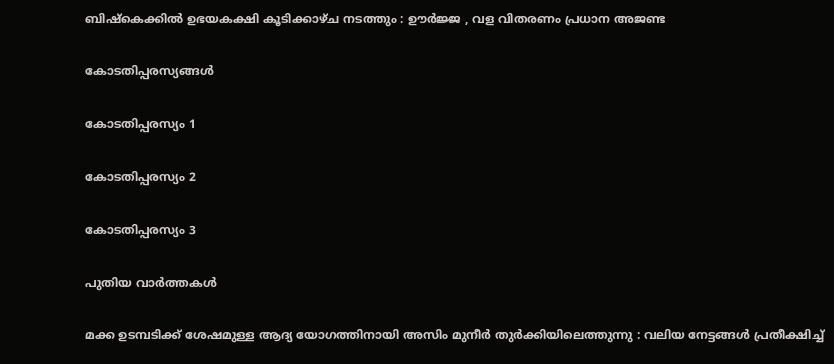ബിഷ്കെക്കിൽ ഉഭയകക്ഷി കൂടിക്കാഴ്ച നടത്തും : ഊർജ്ജ , വള വിതരണം പ്രധാന അജണ്ട

കോടതിപ്പരസ്യങ്ങള്‍

കോടതിപ്പരസ്യം 1

കോടതിപ്പരസ്യം 2

കോടതിപ്പരസ്യം 3

പുതിയ വാര്‍ത്തകള്‍

മക്ക ഉടമ്പടിക്ക് ശേഷമുള്ള ആദ്യ യോഗത്തിനായി അസിം മുനീർ തുർക്കിയിലെത്തുന്നു : വലിയ നേട്ടങ്ങൾ പ്രതീക്ഷിച്ച്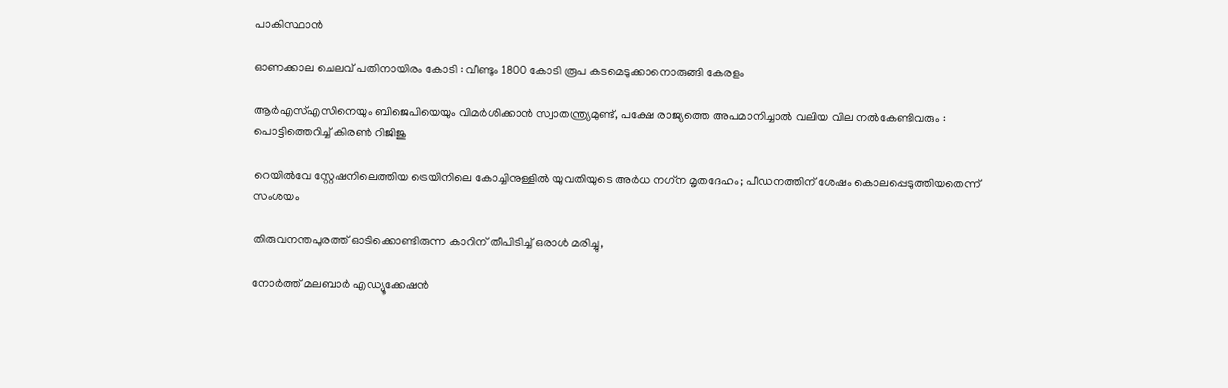പാകിസ്ഥാൻ

ഓണക്കാല ചെലവ് പതിനായിരം കോടി : വീണ്ടും 1800 കോടി രൂപ കടമെടുക്കാനൊരുങ്ങി കേരളം

ആർ‌എസ്‌എസിനെയും ബിജെപിയെയും വിമർശിക്കാൻ സ്വാതന്ത്ര്യമുണ്ട്, പക്ഷേ രാജ്യത്തെ അപമാനിച്ചാൽ വലിയ വില നൽകേണ്ടിവരും : പൊട്ടിത്തെറിച്ച് കിരൺ റിജിജു

റെയിൽവേ സ്റ്റേഷനിലെത്തിയ ട്രെയിനിലെ കോച്ചിനുള്ളില്‍ യുവതിയുടെ അര്‍ധ നഗ്‌ന മൃതദേഹം; പീഡനത്തിന് ശേഷം കൊലപ്പെടുത്തിയതെന്ന് സംശയം

തിരുവനന്തപുരത്ത് ഓടിക്കൊണ്ടിരുന്ന കാറിന് തീപിടിച്ച് ഒരാൾ മരിച്ചു,

നോര്‍ത്ത് മലബാര്‍ എഡ്യൂക്കേഷന്‍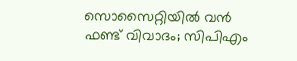സൊസൈറ്റിയില്‍ വന്‍ ഫണ്ട് വിവാദം; സിപിഎം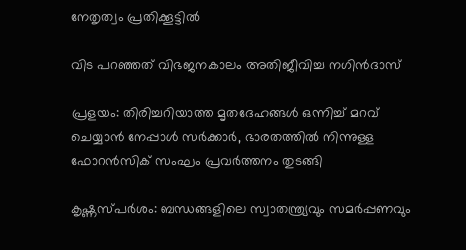നേതൃത്വം പ്രതിക്കൂട്ടില്‍

വിട പറഞ്ഞത് വിഭജനകാലം അതിജീവിച്ച നഗിന്‍ദാസ്

പ്രളയം: തിരിച്ചറിയാത്ത മൃതദേഹങ്ങൾ ഒന്നിച്ച് മറവ് ചെയ്യാൻ നേപ്പാൾ സർക്കാർ, ഭാരതത്തില്‍ നിന്നുള്ള ഫോറൻസിക് സംഘം പ്രവർത്തനം തുടങ്ങി

കൃഷ്ണസ്പര്‍ശം: ബന്ധങ്ങളിലെ സ്വാതന്ത്ര്യവും സമര്‍പ്പണവും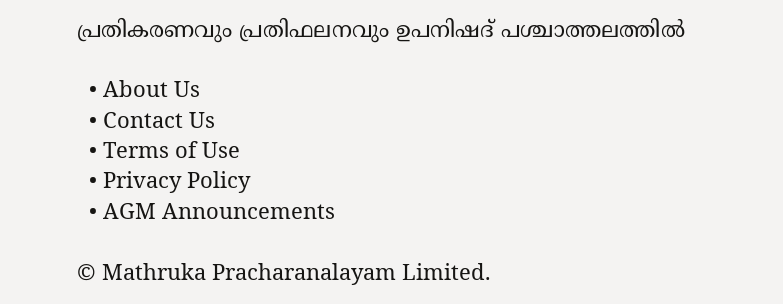പ്രതികരണവും പ്രതിഫലനവും ഉപനിഷദ് പശ്ചാത്തലത്തില്‍

  • About Us
  • Contact Us
  • Terms of Use
  • Privacy Policy
  • AGM Announcements

© Mathruka Pracharanalayam Limited.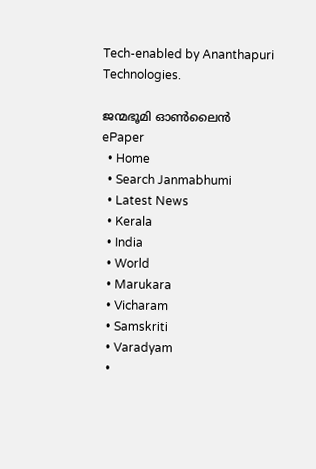Tech-enabled by Ananthapuri Technologies.

ജന്മഭൂമി ഓണ്‍ലൈന്‍
ePaper
  • Home
  • Search Janmabhumi
  • Latest News
  • Kerala
  • India
  • World
  • Marukara
  • Vicharam
  • Samskriti
  • Varadyam
  •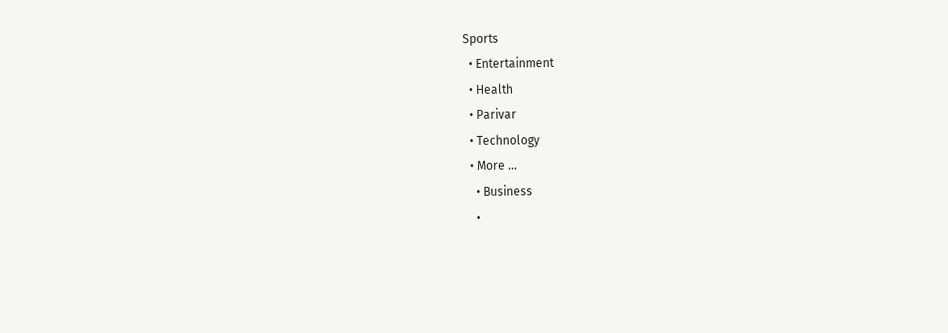Sports
  • Entertainment
  • Health
  • Parivar
  • Technology
  • More …
    • Business
    •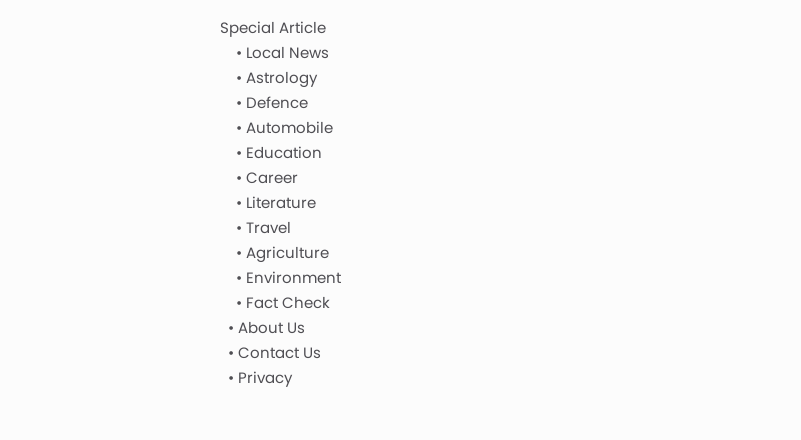Special Article
    • Local News
    • Astrology
    • Defence
    • Automobile
    • Education
    • Career
    • Literature
    • Travel
    • Agriculture
    • Environment
    • Fact Check
  • About Us
  • Contact Us
  • Privacy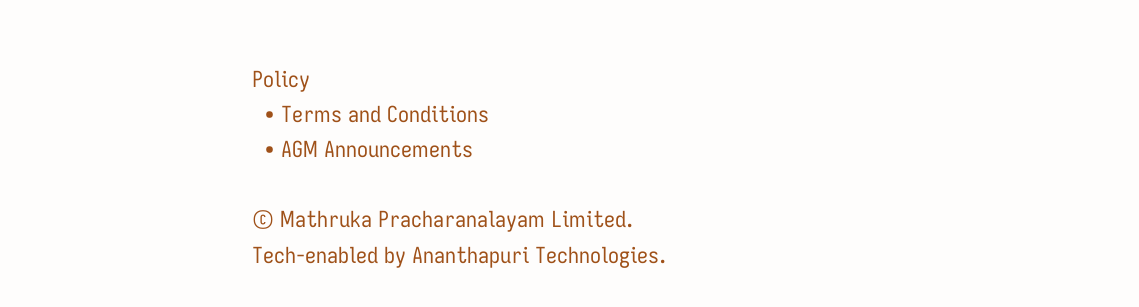Policy
  • Terms and Conditions
  • AGM Announcements

© Mathruka Pracharanalayam Limited.
Tech-enabled by Ananthapuri Technologies.